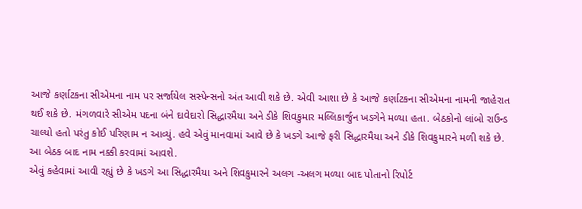આજે કર્ણાટકના સીએમના નામ પર સર્જાયેલ સસ્પેન્સનો અંત આવી શકે છે. એવી આશા છે કે આજે કર્ણાટકના સીએમના નામની જાહેરાત થઈ શકે છે. મંગળવારે સીએમ પદના બંને દાવેદારો સિદ્ધારમૈયા અને ડીકે શિવકુમાર મલ્લિકાર્જુન ખડગેને મળ્યા હતા. બેઠકોનો લાંબો રાઉન્ડ ચાલ્યો હતો પરંતુ કોઈ પરિણામ ન આવ્યું. હવે એવું માનવામાં આવે છે કે ખડગે આજે ફરી સિદ્ધારમૈયા અને ડીકે શિવકુમારને મળી શકે છે. આ બેઠક બાદ નામ નક્કી કરવામાં આવશે.
એવું કહેવામાં આવી રહ્યું છે કે ખડગે આ સિદ્ધારમૈયા અને શિવકુમારને અલગ -અલગ મળ્યા બાદ પોતાનો રિપોર્ટ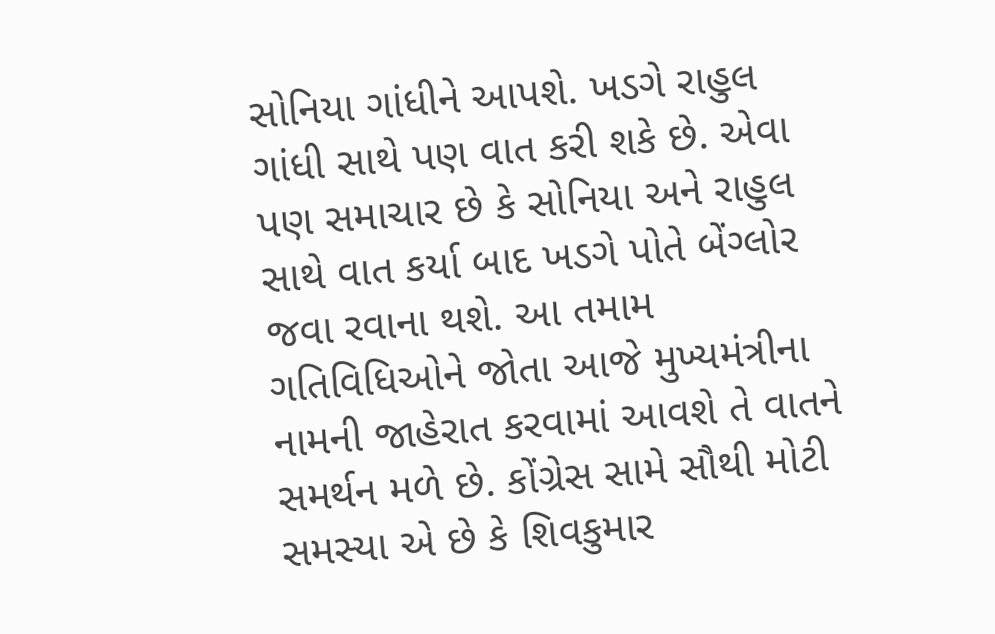સોનિયા ગાંધીને આપશે. ખડગે રાહુલ ગાંધી સાથે પણ વાત કરી શકે છે. એવા પણ સમાચાર છે કે સોનિયા અને રાહુલ સાથે વાત કર્યા બાદ ખડગે પોતે બેંગ્લોર જવા રવાના થશે. આ તમામ ગતિવિધિઓને જોતા આજે મુખ્યમંત્રીના નામની જાહેરાત કરવામાં આવશે તે વાતને સમર્થન મળે છે. કોંગ્રેસ સામે સૌથી મોટી સમસ્યા એ છે કે શિવકુમાર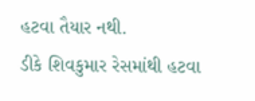હટવા તૈયાર નથી.
ડીકે શિવકુમાર રેસમાંથી હટવા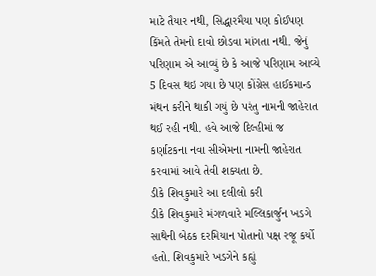માટે તૈયાર નથી, સિદ્ધારમૈયા પણ કોઈપણ કિંમતે તેમનો દાવો છોડવા માંગતા નથી. જેનું પરિણામ એ આવ્યું છે કે આજે પરિણામ આવ્યે 5 દિવસ થઇ ગયા છે પણ કોંગ્રેસ હાઈકમાન્ડ મંથન કરીને થાકી ગયું છે પરંતુ નામની જાહેરાત થઈ રહી નથી. હવે આજે દિલ્હીમાં જ કર્ણાટકના નવા સીએમના નામની જાહેરાત કરવામાં આવે તેવી શક્યતા છે.
ડીકે શિવકુમારે આ દલીલો કરી
ડીકે શિવકુમારે મંગળવારે મલ્લિકાર્જુન ખડગે સાથેની બેઠક દરમિયાન પોતાનો પક્ષ રજૂ કર્યો હતો. શિવકુમારે ખડગેને કહ્યું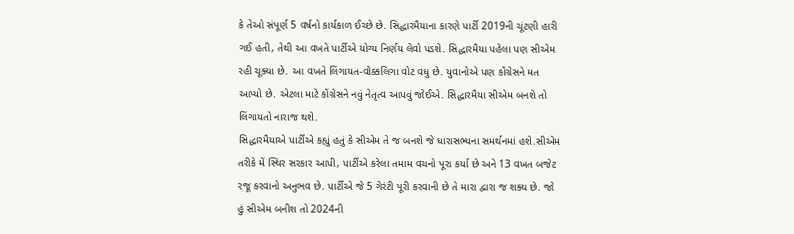કે તેઓ સંપૂર્ણ 5 વર્ષનો કાર્યકાળ ઈચ્છે છે. સિદ્ધારમૈયાના કારણે પાર્ટી 2019ની ચૂંટણી હારી ગઈ હતી, તેથી આ વખતે પાર્ટીએ યોગ્ય નિર્ણય લેવો પડશે. સિદ્ધારમૈયા પહેલા પણ સીએમ રહી ચૂક્યા છે. આ વખતે લિંગાયત-વોક્કલિગા વોટ વધુ છે. યુવાનોએ પણ કોંગ્રેસને મત આપ્યો છે. એટલા માટે કોંગ્રેસને નવું નેતૃત્વ આપવું જોઈએ. સિદ્ધારમૈયા સીએમ બનશે તો લિંગાયતો નારાજ થશે.
સિદ્ધારમૈયાએ પાર્ટીએ કહ્યું હતું કે સીએમ તે જ બનશે જે ધારાસભ્યના સમર્થનમાં હશે.સીએમ તરીકે મેં સ્થિર સરકાર આપી, પાર્ટીએ કરેલા તમામ વચનો પૂરા કર્યા છે અને 13 વખત બજેટ રજૂ કરવાનો અનુભવ છે. પાર્ટીએ જે 5 ગેરંટી પૂરી કરવાની છે તે મારા દ્વારા જ શક્ય છે. જો હું સીએમ બનીશ તો 2024ની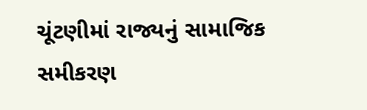ચૂંટણીમાં રાજ્યનું સામાજિક સમીકરણ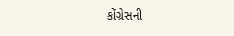કોંગ્રેસની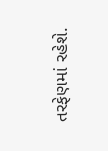તરફેણમાં રહેશે.